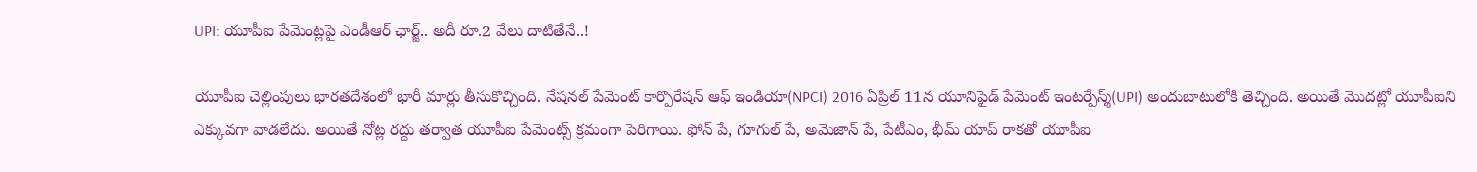UPI: యూపీఐ పేమెంట్లపై ఎండీఆర్ ఛార్జ్.. అదీ రూ.2 వేలు దాటితేనే..!

యూపీఐ చెల్లింపులు భారతదేశంలో భారీ మార్లు తీసుకొచ్చింది. నేషనల్ పేమెంట్ కార్పొరేషన్ ఆఫ్ ఇండియా(NPCI) 2016 ఏప్రిల్ 11న యూనిఫైడ్ పేమెంట్ ఇంటర్పేస్శ్(UPI) అందుబాటులోకి తెచ్చింది. అయితే మొదట్లో యూపీఐని ఎక్కువగా వాడలేదు. అయితే నోట్ల రద్దు తర్వాత యూపీఐ పేమెంట్స్ క్రమంగా పెరిగాయి. ఫోన్ పే, గూగుల్ పే, అమెజాన్ పే, పేటీఎం, భీమ్ యాప్ రాకతో యూపీఐ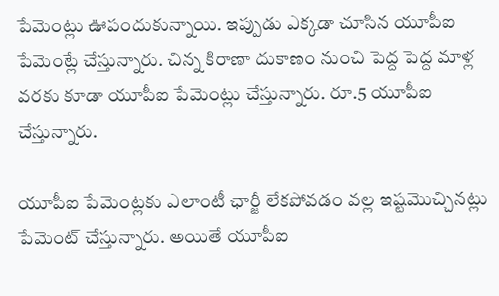పేమెంట్లు ఊపందుకున్నాయి. ఇప్పుడు ఎక్కడా చూసిన యూపీఐ పేమెంట్లే చేస్తున్నారు. చిన్న కిరాణా దుకాణం నుంచి పెద్ద పెద్ద మాళ్ల వరకు కూడా యూపీఐ పేమెంట్లు చేస్తున్నారు. రూ.5 యూపీఐ చేస్తున్నారు.

యూపీఐ పేమెంట్లకు ఎలాంటీ ఛార్జీ లేకపోవడం వల్ల ఇష్టమొచ్చినట్లు పేమెంట్ చేస్తున్నారు. అయితే యూపీఐ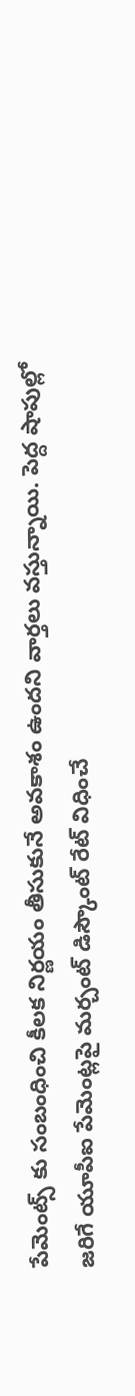పేమెంట్స్ కు సంబంధించి కీలక నిర్ణయం తీసుకునే అవకాశం ఉందని వార్తలు వస్తున్నాయి. పెద్ద షాపుల్లో జరిగే యూపీఐ పేమెంట్లపై మర్చంట్ డిస్కౌంట్ రేట్ విధించే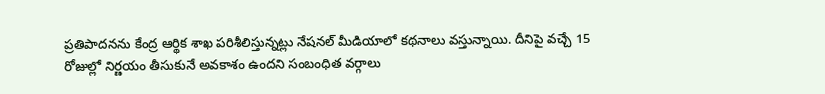ప్రతిపాదనను కేంద్ర ఆర్థిక శాఖ పరిశీలిస్తున్నట్లు నేషనల్ మీడియాలో కథనాలు వస్తున్నాయి. దీనిపై వచ్చే 15 రోజుల్లో నిర్ణయం తీసుకునే అవకాశం ఉందని సంబంధిత వర్గాలు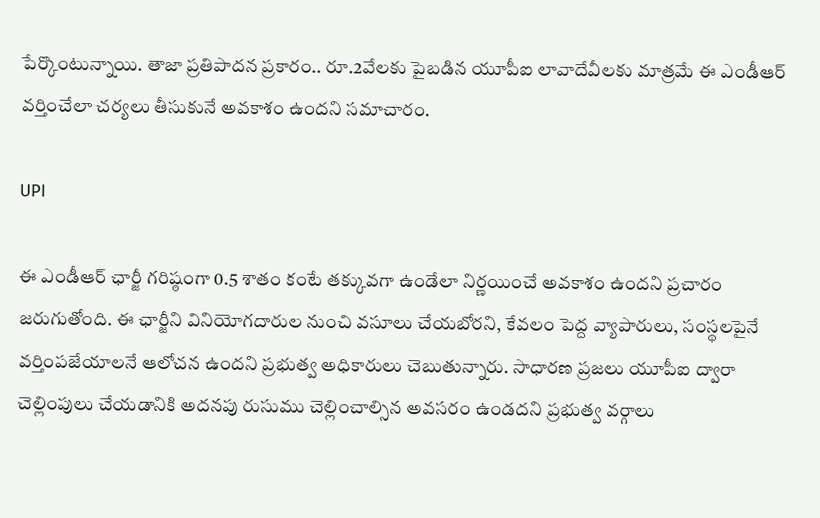పేర్కొంటున్నాయి. తాజా ప్రతిపాదన ప్రకారం.. రూ.2వేలకు పైబడిన యూపీఐ లావాదేవీలకు మాత్రమే ఈ ఎండీఆర్ వర్తించేలా చర్యలు తీసుకునే అవకాశం ఉందని సమాచారం.

UPI

ఈ ఎండీఆర్ ఛార్జీ గరిష్ఠంగా 0.5 శాతం కంటే తక్కువగా ఉండేలా నిర్ణయించే అవకాశం ఉందని ప్రచారం జరుగుతోంది. ఈ ఛార్జీని వినియోగదారుల నుంచి వసూలు చేయబోరని, కేవలం పెద్ద వ్యాపారులు, సంస్థలపైనే వర్తింపజేయాలనే ఆలోచన ఉందని ప్రభుత్వ అధికారులు చెబుతున్నారు. సాధారణ ప్రజలు యూపీఐ ద్వారా చెల్లింపులు చేయడానికి అదనపు రుసుము చెల్లించాల్సిన అవసరం ఉండదని ప్రభుత్వ వర్గాలు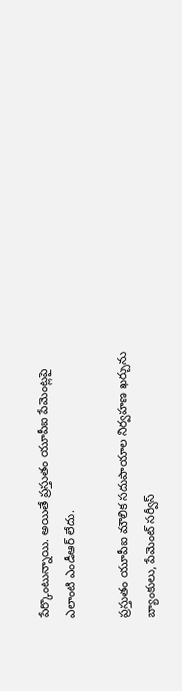పేర్కొంటున్నాయి. అయితే ప్రస్తుతం యూపీఐ పేమెంట్లపై ఎలాంటి ఎండీఆర్ లేదు.

ప్రస్తుతం యూపీఐ మౌలిక సదుపాయాల నిర్వహణ ఖర్చును బ్యాంకులు, పేమెంట్ సర్వీస్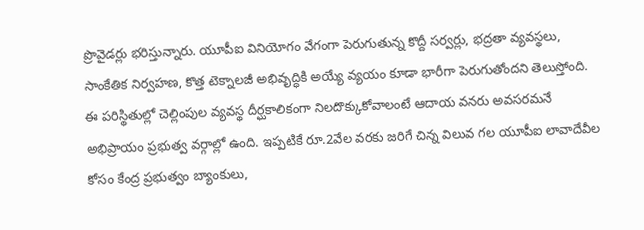ప్రొవైడర్లు భరిస్తున్నారు. యూపీఐ వినియోగం వేగంగా పెరుగుతున్న కొద్దీ సర్వర్లు, భద్రతా వ్యవస్థలు, సాంకేతిక నిర్వహణ, కొత్త టెక్నాలజీ అభివృద్ధికి అయ్యే వ్యయం కూడా భారీగా పెరుగుతోందని తెలుస్తోంది. ఈ పరిస్థితుల్లో చెల్లింపుల వ్యవస్థ దీర్ఘకాలికంగా నిలదొక్కుకోవాలంటే ఆదాయ వనరు అవసరమనే అభిప్రాయం ప్రభుత్వ వర్గాల్లో ఉంది. ఇప్పటికే రూ.2వేల వరకు జరిగే చిన్న విలువ గల యూపీఐ లావాదేవీల కోసం కేంద్ర ప్రభుత్వం బ్యాంకులు,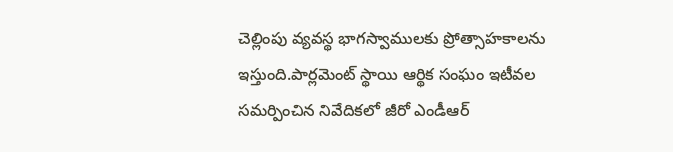చెల్లింపు వ్యవస్థ భాగస్వాములకు ప్రోత్సాహకాలను ఇస్తుంది.పార్లమెంట్ స్థాయి ఆర్థిక సంఘం ఇటీవల సమర్పించిన నివేదికలో జీరో ఎండీఆర్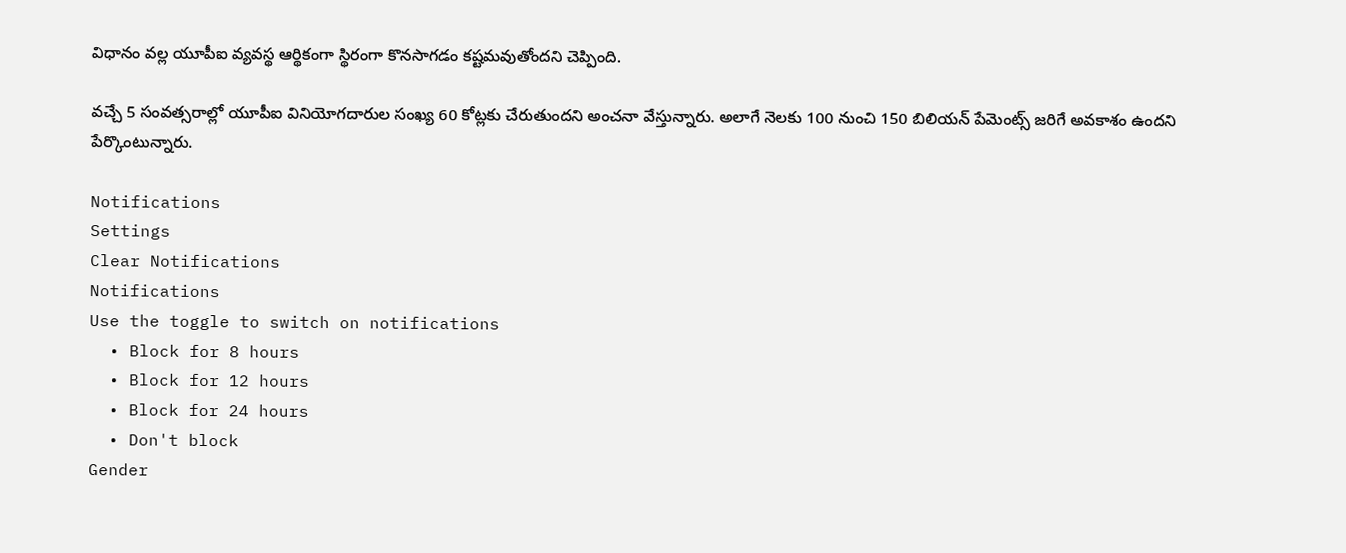విధానం వల్ల యూపీఐ వ్యవస్థ ఆర్థికంగా స్థిరంగా కొనసాగడం కష్టమవుతోందని చెప్పింది.

వచ్చే 5 సంవత్సరాల్లో యూపీఐ వినియోగదారుల సంఖ్య 60 కోట్లకు చేరుతుందని అంచనా వేస్తున్నారు. అలాగే నెలకు 100 నుంచి 150 బిలియన్ పేమెంట్స్ జరిగే అవకాశం ఉందని పేర్కొంటున్నారు.

Notifications
Settings
Clear Notifications
Notifications
Use the toggle to switch on notifications
  • Block for 8 hours
  • Block for 12 hours
  • Block for 24 hours
  • Don't block
Gender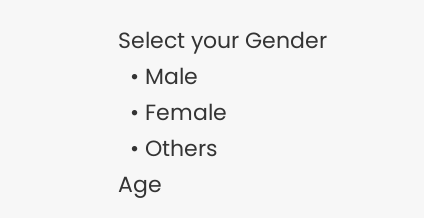Select your Gender
  • Male
  • Female
  • Others
Age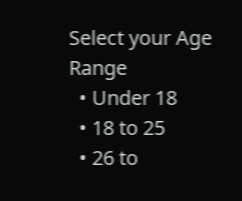Select your Age Range
  • Under 18
  • 18 to 25
  • 26 to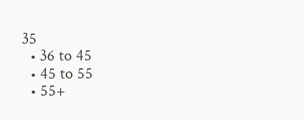35
  • 36 to 45
  • 45 to 55
  • 55+